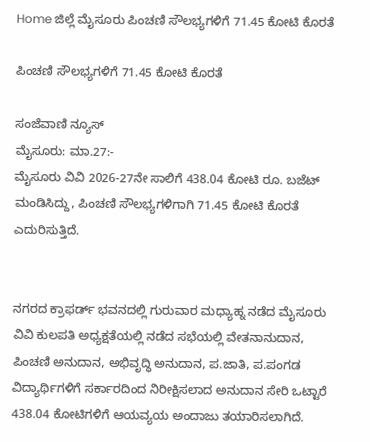Home ಜಿಲ್ಲೆ ಮೈಸೂರು ಪಿಂಚಣಿ ಸೌಲಭ್ಯಗಳಿಗೆ 71.45 ಕೋಟಿ ಕೊರತೆ

ಪಿಂಚಣಿ ಸೌಲಭ್ಯಗಳಿಗೆ 71.45 ಕೋಟಿ ಕೊರತೆ

ಸಂಜೆವಾಣಿ ನ್ಯೂಸ್
ಮೈಸೂರು: ಮಾ.27:-
ಮೈಸೂರು ವಿವಿ 2026-27ನೇ ಸಾಲಿಗೆ 438.04 ಕೋಟಿ ರೂ. ಬಜೆಟ್ ಮಂಡಿಸಿದ್ದು, ಪಿಂಚಣಿ ಸೌಲಭ್ಯಗಳಿಗಾಗಿ 71.45 ಕೋಟಿ ಕೊರತೆ ಎದುರಿಸುತ್ತಿದೆ.


ನಗರದ ಕ್ರಾಫರ್ಡ್ ಭವನದಲ್ಲಿ ಗುರುವಾರ ಮಧ್ಯಾಹ್ನ ನಡೆದ ಮೈಸೂರು ವಿವಿ ಕುಲಪತಿ ಅಧ್ಯಕ್ಷತೆಯಲ್ಲಿ ನಡೆದ ಸಭೆಯಲ್ಲಿ ವೇತನಾನುದಾನ, ಪಿಂಚಣಿ ಅನುದಾನ, ಅಭಿವೃದ್ಧಿ ಅನುದಾನ, ಪ.ಜಾತಿ, ಪ.ಪಂಗಡ ವಿದ್ಯಾರ್ಥಿಗಳಿಗೆ ಸರ್ಕಾರದಿಂದ ನಿರೀಕ್ಷಿಸಲಾದ ಅನುದಾನ ಸೇರಿ ಒಟ್ಟಾರೆ 438.04 ಕೋಟಿಗಳಿಗೆ ಆಯವ್ಯಯ ಅಂದಾಜು ತಯಾರಿಸಲಾಗಿದೆ.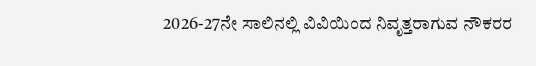2026-27ನೇ ಸಾಲಿನಲ್ಲಿ ವಿವಿಯಿಂದ ನಿವೃತ್ತರಾಗುವ ನೌಕರರ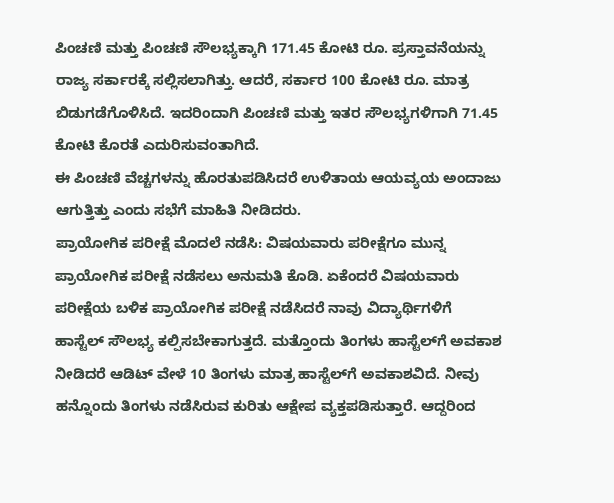ಪಿಂಚಣಿ ಮತ್ತು ಪಿಂಚಣಿ ಸೌಲಭ್ಯಕ್ಕಾಗಿ 171.45 ಕೋಟಿ ರೂ. ಪ್ರಸ್ತಾವನೆಯನ್ನು ರಾಜ್ಯ ಸರ್ಕಾರಕ್ಕೆ ಸಲ್ಲಿಸಲಾಗಿತ್ತು. ಆದರೆ, ಸರ್ಕಾರ 100 ಕೋಟಿ ರೂ. ಮಾತ್ರ ಬಿಡುಗಡೆಗೊಳಿಸಿದೆ. ಇದರಿಂದಾಗಿ ಪಿಂಚಣಿ ಮತ್ತು ಇತರ ಸೌಲಭ್ಯಗಳಿಗಾಗಿ 71.45 ಕೋಟಿ ಕೊರತೆ ಎದುರಿಸುವಂತಾಗಿದೆ.
ಈ ಪಿಂಚಣಿ ವೆಚ್ಚಗಳನ್ನು ಹೊರತುಪಡಿಸಿದರೆ ಉಳಿತಾಯ ಆಯವ್ಯಯ ಅಂದಾಜು ಆಗುತ್ತಿತ್ತು ಎಂದು ಸಭೆಗೆ ಮಾಹಿತಿ ನೀಡಿದರು.
ಪ್ರಾಯೋಗಿಕ ಪರೀಕ್ಷೆ ಮೊದಲೆ ನಡೆಸಿ: ವಿಷಯವಾರು ಪರೀಕ್ಷೆಗೂ ಮುನ್ನ ಪ್ರಾಯೋಗಿಕ ಪರೀಕ್ಷೆ ನಡೆಸಲು ಅನುಮತಿ ಕೊಡಿ. ಏಕೆಂದರೆ ವಿಷಯವಾರು ಪರೀಕ್ಷೆಯ ಬಳಿಕ ಪ್ರಾಯೋಗಿಕ ಪರೀಕ್ಷೆ ನಡೆಸಿದರೆ ನಾವು ವಿದ್ಯಾರ್ಥಿಗಳಿಗೆ ಹಾಸ್ಟೆಲ್ ಸೌಲಭ್ಯ ಕಲ್ಪಿಸಬೇಕಾಗುತ್ತದೆ. ಮತ್ತೊಂದು ತಿಂಗಳು ಹಾಸ್ಟೆಲ್‍ಗೆ ಅವಕಾಶ ನೀಡಿದರೆ ಆಡಿಟ್ ವೇಳೆ 10 ತಿಂಗಳು ಮಾತ್ರ ಹಾಸ್ಟೆಲ್‍ಗೆ ಅವಕಾಶವಿದೆ. ನೀವು ಹನ್ನೊಂದು ತಿಂಗಳು ನಡೆಸಿರುವ ಕುರಿತು ಆಕ್ಷೇಪ ವ್ಯಕ್ತಪಡಿಸುತ್ತಾರೆ. ಆದ್ದರಿಂದ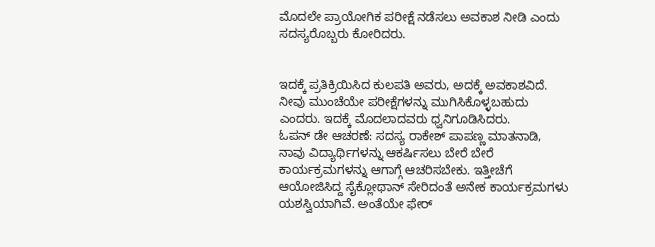ಮೊದಲೇ ಪ್ರಾಯೋಗಿಕ ಪರೀಕ್ಷೆ ನಡೆಸಲು ಅವಕಾಶ ನೀಡಿ ಎಂದು ಸದಸ್ಯರೊಬ್ಬರು ಕೋರಿದರು.


ಇದಕ್ಕೆ ಪ್ರತಿಕ್ರಿಯಿಸಿದ ಕುಲಪತಿ ಅವರು, ಅದಕ್ಕೆ ಅವಕಾಶವಿದೆ. ನೀವು ಮುಂಚೆಯೇ ಪರೀಕ್ಷೆಗಳನ್ನು ಮುಗಿಸಿಕೊಳ್ಳಬಹುದು ಎಂದರು. ಇದಕ್ಕೆ ಮೊದಲಾದವರು ಧ್ವನಿಗೂಡಿಸಿದರು.
ಓಪನ್ ಡೇ ಆಚರಣೆ: ಸದಸ್ಯ ರಾಕೇಶ್ ಪಾಪಣ್ಣ ಮಾತನಾಡಿ, ನಾವು ವಿದ್ಯಾರ್ಥಿಗಳನ್ನು ಆಕರ್ಷಿಸಲು ಬೇರೆ ಬೇರೆ ಕಾರ್ಯಕ್ರಮಗಳನ್ನು ಆಗಾಗ್ಗೆ ಆಚರಿಸಬೇಕು. ಇತ್ತೀಚೆಗೆ ಆಯೋಜಿಸಿದ್ದ ಸೈಕ್ಲೋಥಾನ್ ಸೇರಿದಂತೆ ಅನೇಕ ಕಾರ್ಯಕ್ರಮಗಳು ಯಶಸ್ವಿಯಾಗಿವೆ. ಅಂತೆಯೇ ಫೇರ್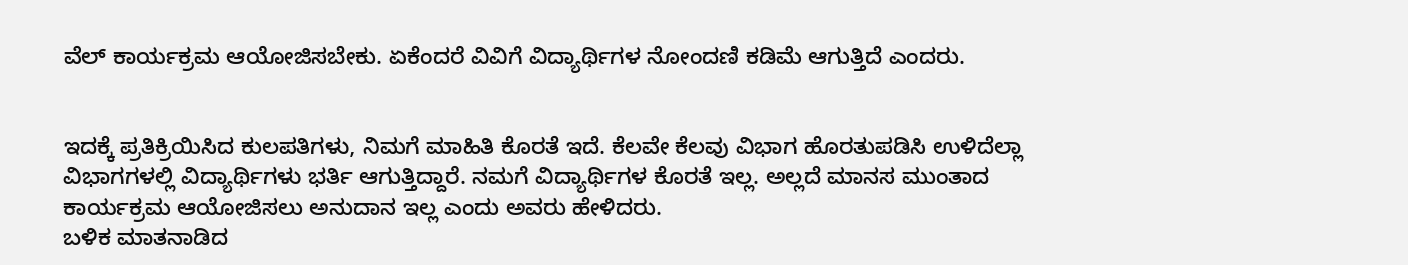ವೆಲ್ ಕಾರ್ಯಕ್ರಮ ಆಯೋಜಿಸಬೇಕು. ಏಕೆಂದರೆ ವಿವಿಗೆ ವಿದ್ಯಾರ್ಥಿಗಳ ನೋಂದಣಿ ಕಡಿಮೆ ಆಗುತ್ತಿದೆ ಎಂದರು.


ಇದಕ್ಕೆ ಪ್ರತಿಕ್ರಿಯಿಸಿದ ಕುಲಪತಿಗಳು, ನಿಮಗೆ ಮಾಹಿತಿ ಕೊರತೆ ಇದೆ. ಕೆಲವೇ ಕೆಲವು ವಿಭಾಗ ಹೊರತುಪಡಿಸಿ ಉಳಿದೆಲ್ಲಾ ವಿಭಾಗಗಳಲ್ಲಿ ವಿದ್ಯಾರ್ಥಿಗಳು ಭರ್ತಿ ಆಗುತ್ತಿದ್ದಾರೆ. ನಮಗೆ ವಿದ್ಯಾರ್ಥಿಗಳ ಕೊರತೆ ಇಲ್ಲ. ಅಲ್ಲದೆ ಮಾನಸ ಮುಂತಾದ ಕಾರ್ಯಕ್ರಮ ಆಯೋಜಿಸಲು ಅನುದಾನ ಇಲ್ಲ ಎಂದು ಅವರು ಹೇಳಿದರು.
ಬಳಿಕ ಮಾತನಾಡಿದ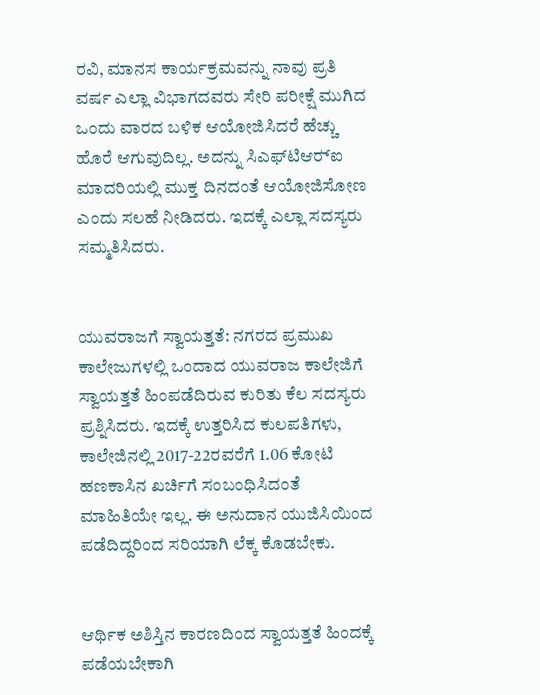ರವಿ, ಮಾನಸ ಕಾರ್ಯಕ್ರಮವನ್ನು ನಾವು ಪ್ರತಿ ವರ್ಷ ಎಲ್ಲಾ ವಿಭಾಗದವರು ಸೇರಿ ಪರೀಕ್ಷೆ ಮುಗಿದ ಒಂದು ವಾರದ ಬಳಿಕ ಆಯೋಜಿಸಿದರೆ ಹೆಚ್ಚು ಹೊರೆ ಆಗುವುದಿಲ್ಲ. ಅದನ್ನು ಸಿಎಫ್‍ಟಿಆರ್‍ಐ ಮಾದರಿಯಲ್ಲಿ ಮುಕ್ತ ದಿನದಂತೆ ಆಯೋಜಿಸೋಣ ಎಂದು ಸಲಹೆ ನೀಡಿದರು. ಇದಕ್ಕೆ ಎಲ್ಲಾ ಸದಸ್ಯರು ಸಮ್ಮತಿಸಿದರು.


ಯುವರಾಜಗೆ ಸ್ವಾಯತ್ತತೆ: ನಗರದ ಪ್ರಮುಖ ಕಾಲೇಜುಗಳಲ್ಲಿ ಒಂದಾದ ಯುವರಾಜ ಕಾಲೇಜಿಗೆ ಸ್ವಾಯತ್ತತೆ ಹಿಂಪಡೆದಿರುವ ಕುರಿತು ಕೆಲ ಸದಸ್ಯರು ಪ್ರಶ್ನಿಸಿದರು. ಇದಕ್ಕೆ ಉತ್ತರಿಸಿದ ಕುಲಪತಿಗಳು, ಕಾಲೇಜಿನಲ್ಲಿ 2017-22ರವರೆಗೆ 1.06 ಕೋಟಿ ಹಣಕಾಸಿನ ಖರ್ಚಿಗೆ ಸಂಬಂಧಿಸಿದಂತೆ ಮಾಹಿತಿಯೇ ಇಲ್ಲ. ಈ ಅನುದಾನ ಯುಜಿಸಿಯಿಂದ ಪಡೆದಿದ್ದರಿಂದ ಸರಿಯಾಗಿ ಲೆಕ್ಕ ಕೊಡಬೇಕು.


ಆರ್ಥಿಕ ಅಶಿಸ್ತಿನ ಕಾರಣದಿಂದ ಸ್ವಾಯತ್ತತೆ ಹಿಂದಕ್ಕೆ ಪಡೆಯಬೇಕಾಗಿ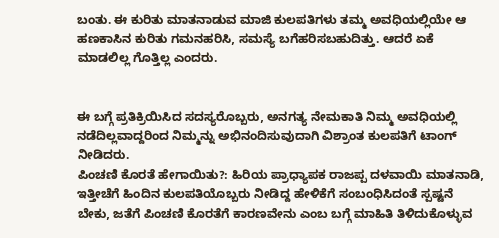ಬಂತು. ಈ ಕುರಿತು ಮಾತನಾಡುವ ಮಾಜಿ ಕುಲಪತಿಗಳು ತಮ್ಮ ಅವಧಿಯಲ್ಲಿಯೇ ಆ ಹಣಕಾಸಿನ ಕುರಿತು ಗಮನಹರಿಸಿ, ಸಮಸ್ಯೆ ಬಗೆಹರಿಸಬಹುದಿತ್ತು. ಆದರೆ ಏಕೆ ಮಾಡಲಿಲ್ಲ ಗೊತ್ತಿಲ್ಲ ಎಂದರು.


ಈ ಬಗ್ಗೆ ಪ್ರತಿಕ್ರಿಯಿಸಿದ ಸದಸ್ಯರೊಬ್ಬರು, ಅನಗತ್ಯ ನೇಮಕಾತಿ ನಿಮ್ಮ ಅವಧಿಯಲ್ಲಿ ನಡೆದಿಲ್ಲವಾದ್ದರಿಂದ ನಿಮ್ಮನ್ನು ಅಭಿನಂದಿಸುವುದಾಗಿ ವಿಶ್ರಾಂತ ಕುಲಪತಿಗೆ ಟಾಂಗ್ ನೀಡಿದರು.
ಪಿಂಚಣಿ ಕೊರತೆ ಹೇಗಾಯಿತು?: ಹಿರಿಯ ಪ್ರಾಧ್ಯಾಪಕ ರಾಜಪ್ಪ ದಳವಾಯಿ ಮಾತನಾಡಿ, ಇತ್ತೀಚೆಗೆ ಹಿಂದಿನ ಕುಲಪತಿಯೊಬ್ಬರು ನೀಡಿದ್ದ ಹೇಳಿಕೆಗೆ ಸಂಬಂಧಿಸಿದಂತೆ ಸ್ಪಷ್ಟನೆ ಬೇಕು, ಜತೆಗೆ ಪಿಂಚಣಿ ಕೊರತೆಗೆ ಕಾರಣವೇನು ಎಂಬ ಬಗ್ಗೆ ಮಾಹಿತಿ ತಿಳಿದುಕೊಳ್ಳುವ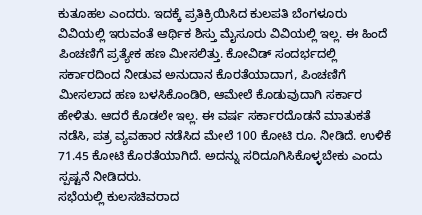ಕುತೂಹಲ ಎಂದರು. ಇದಕ್ಕೆ ಪ್ರತಿಕ್ರಿಯಿಸಿದ ಕುಲಪತಿ ಬೆಂಗಳೂರು ವಿವಿಯಲ್ಲಿ ಇರುವಂತೆ ಆರ್ಥಿಕ ಶಿಸ್ತು ಮೈಸೂರು ವಿವಿಯಲ್ಲಿ ಇಲ್ಲ. ಈ ಹಿಂದೆ ಪಿಂಚಣಿಗೆ ಪ್ರತ್ಯೇಕ ಹಣ ಮೀಸಲಿತ್ತು. ಕೋವಿಡ್ ಸಂದರ್ಭದಲ್ಲಿ ಸರ್ಕಾರದಿಂದ ನೀಡುವ ಅನುದಾನ ಕೊರತೆಯಾದಾಗ, ಪಿಂಚಣಿಗೆ ಮೀಸಲಾದ ಹಣ ಬಳಸಿಕೊಂಡಿರಿ, ಆಮೇಲೆ ಕೊಡುವುದಾಗಿ ಸರ್ಕಾರ ಹೇಳಿತು. ಆದರೆ ಕೊಡಲೇ ಇಲ್ಲ. ಈ ವರ್ಷ ಸರ್ಕಾರದೊಡನೆ ಮಾತುಕತೆ ನಡೆಸಿ, ಪತ್ರ ವ್ಯವಹಾರ ನಡೆಸಿದ ಮೇಲೆ 100 ಕೋಟಿ ರೂ. ನೀಡಿದೆ. ಉಳಿಕೆ 71.45 ಕೋಟಿ ಕೊರತೆಯಾಗಿದೆ. ಅದನ್ನು ಸರಿದೂಗಿಸಿಕೊಳ್ಳಬೇಕು ಎಂದು ಸ್ಪಷ್ಟನೆ ನೀಡಿದರು.
ಸಭೆಯಲ್ಲಿ ಕುಲಸಚಿವರಾದ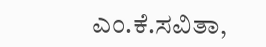ಎಂ.ಕೆ.ಸವಿತಾ,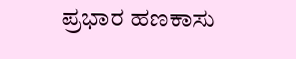ಪ್ರಭಾರ ಹಣಕಾಸು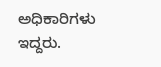ಅಧಿಕಾರಿಗಳು ಇದ್ದರು.